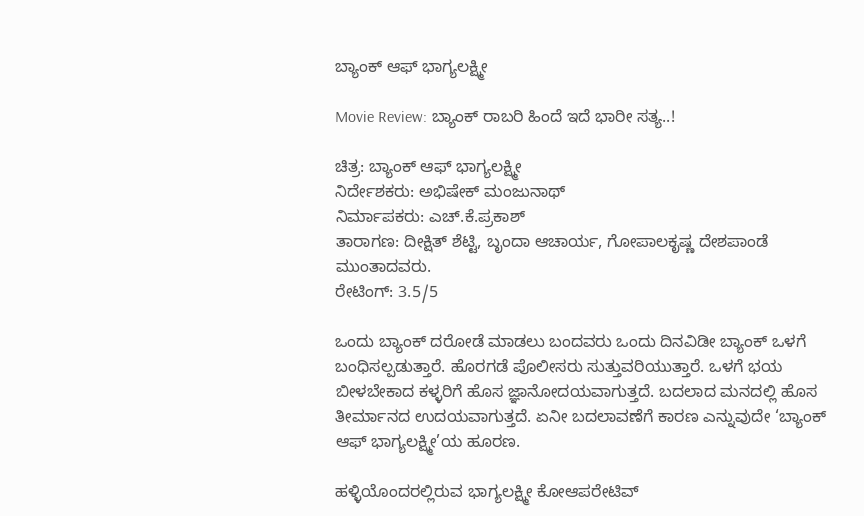ಬ್ಯಾಂಕ್ ಆಫ್ ಭಾಗ್ಯಲಕ್ಷ್ಮೀ

Movie Review: ಬ್ಯಾಂಕ್ ರಾಬರಿ ಹಿಂದೆ ಇದೆ ಭಾರೀ ಸತ್ಯ..!

ಚಿತ್ರ: ಬ್ಯಾಂಕ್ ಆಫ್ ಭಾಗ್ಯಲಕ್ಷ್ಮೀ
ನಿರ್ದೇಶಕರು: ಅಭಿಷೇಕ್ ಮಂಜುನಾಥ್
ನಿರ್ಮಾಪಕರು: ಎಚ್.ಕೆ.ಪ್ರಕಾಶ್
ತಾರಾಗಣ: ದೀಕ್ಷಿತ್ ಶೆಟ್ಟಿ, ಬೃಂದಾ ಆಚಾರ್ಯ, ಗೋಪಾಲಕೃಷ್ಣ ದೇಶಪಾಂಡೆ ಮುಂತಾದವರು.
ರೇಟಿಂಗ್: 3.5/5

ಒಂದು ಬ್ಯಾಂಕ್ ದರೋಡೆ ಮಾಡಲು ಬಂದವರು ಒಂದು‌ ದಿನವಿಡೀ ಬ್ಯಾಂಕ್ ಒಳಗೆ ಬಂಧಿಸಲ್ಪಡುತ್ತಾರೆ. ಹೊರಗಡೆ ಪೊಲೀಸರು ಸುತ್ತುವರಿಯುತ್ತಾರೆ. ಒಳಗೆ ಭಯ ಬೀಳಬೇಕಾದ ಕಳ್ಳರಿಗೆ ಹೊಸ ಜ್ಞಾನೋದಯವಾಗುತ್ತದೆ. ಬದಲಾದ ಮನದಲ್ಲಿ ಹೊಸ‌ ತೀರ್ಮಾನದ ಉದಯವಾಗುತ್ತದೆ. ಏನೀ ಬದಲಾವಣೆಗೆ ಕಾರಣ ಎನ್ನುವುದೇ ‘ಬ್ಯಾಂಕ್ ಆಫ್ ಭಾಗ್ಯಲಕ್ಷ್ಮೀ’ಯ ಹೂರಣ.

ಹಳ್ಳಿಯೊಂದರಲ್ಲಿರುವ ಭಾಗ್ಯಲಕ್ಷ್ಮೀ ಕೋಆಪರೇಟಿವ್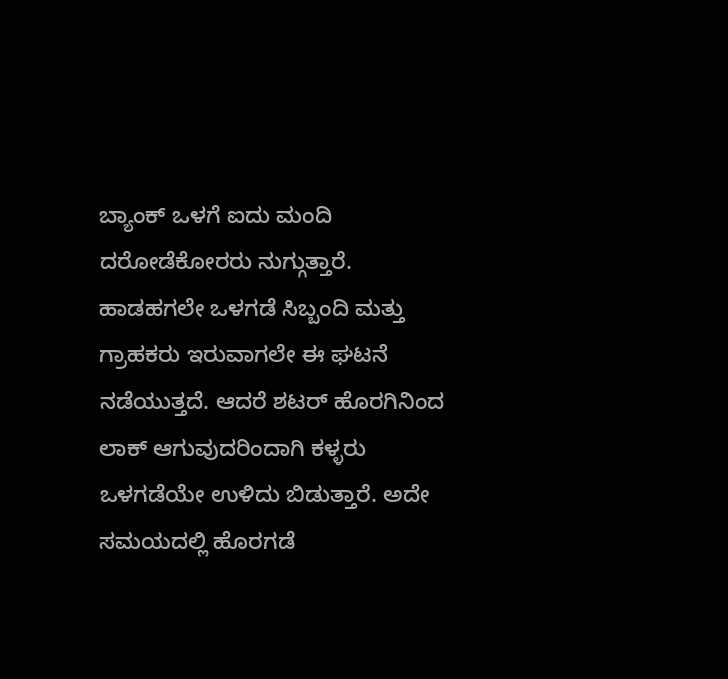ಬ್ಯಾಂಕ್ ಒಳಗೆ ಐದು ಮಂದಿ ದರೋಡೆಕೋರರು ನುಗ್ಗುತ್ತಾರೆ. ಹಾಡಹಗಲೇ ಒಳಗಡೆ ಸಿಬ್ಬಂದಿ ಮತ್ತು ಗ್ರಾಹಕರು ಇರುವಾಗಲೇ ಈ ಘಟನೆ ನಡೆಯುತ್ತದೆ. ಆದರೆ ಶಟರ್ ಹೊರಗಿನಿಂದ ಲಾಕ್ ಆಗುವುದರಿಂದಾಗಿ ಕಳ್ಳರು ಒಳಗಡೆಯೇ ಉಳಿದು ಬಿಡುತ್ತಾರೆ. ಅದೇ ಸಮಯದಲ್ಲಿ ಹೊರಗಡೆ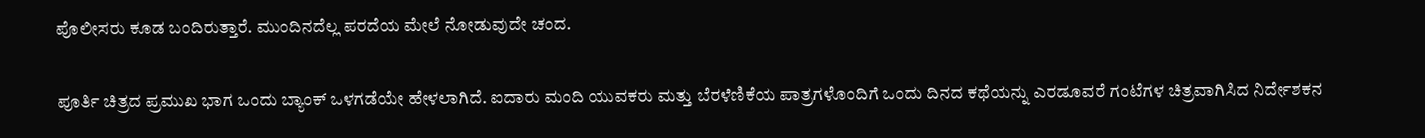ಪೊಲೀಸರು ಕೂಡ ಬಂದಿರುತ್ತಾರೆ. ಮುಂದಿನದೆಲ್ಲ ಪರದೆಯ ಮೇಲೆ ನೋಡುವುದೇ ಚಂದ.

ಪೂರ್ತಿ ಚಿತ್ರದ ಪ್ರಮುಖ‌ ಭಾಗ ಒಂದು ಬ್ಯಾಂಕ್ ಒಳಗಡೆಯೇ ಹೇಳಲಾಗಿದೆ. ಐದಾರು ಮಂದಿ ಯುವಕರು ಮತ್ತು ಬೆರಳೆಣಿಕೆಯ ಪಾತ್ರಗಳೊಂದಿಗೆ ಒಂದು ದಿನದ ಕಥೆಯನ್ನು ಎರಡೂವರೆ ಗಂಟೆಗಳ ಚಿತ್ರವಾಗಿಸಿದ ನಿರ್ದೇಶಕನ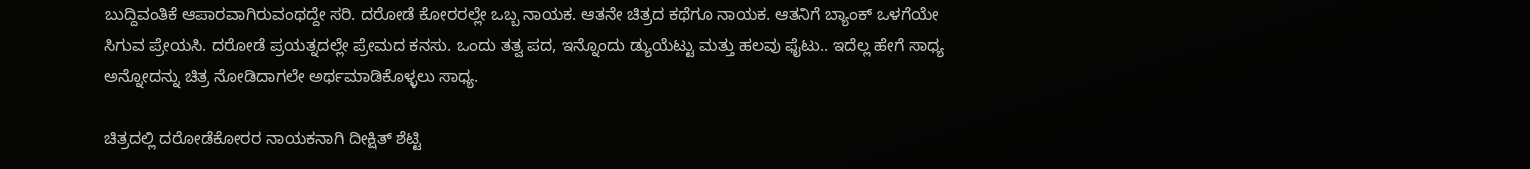ಬುದ್ದಿವಂತಿಕೆ ಆಪಾರವಾಗಿರುವಂಥದ್ದೇ ಸರಿ. ದರೋಡೆ ಕೋರರಲ್ಲೇ ಒಬ್ಬ ನಾಯಕ. ಆತನೇ ಚಿತ್ರದ ಕಥೆಗೂ ನಾಯಕ. ಆತನಿಗೆ ಬ್ಯಾಂಕ್ ಒಳಗೆಯೇ ಸಿಗುವ ಪ್ರೇಯಸಿ. ದರೋಡೆ ಪ್ರಯತ್ನದಲ್ಲೇ ಪ್ರೇಮದ ಕನಸು. ಒಂದು ತತ್ವ ಪದ, ಇನ್ನೊಂದು ಡ್ಯುಯೆಟ್ಟು ಮತ್ತು ಹಲವು ಫೈಟು.. ಇದೆಲ್ಲ ಹೇಗೆ ಸಾಧ್ಯ ಅನ್ನೋದನ್ನು ಚಿತ್ರ ನೋಡಿದಾಗಲೇ ಅರ್ಥಮಾಡಿಕೊಳ್ಳಲು ಸಾಧ್ಯ.

ಚಿತ್ರದಲ್ಲಿ ದರೋಡೆಕೋರರ ನಾಯಕನಾಗಿ ದೀಕ್ಷಿತ್ ಶೆಟ್ಟಿ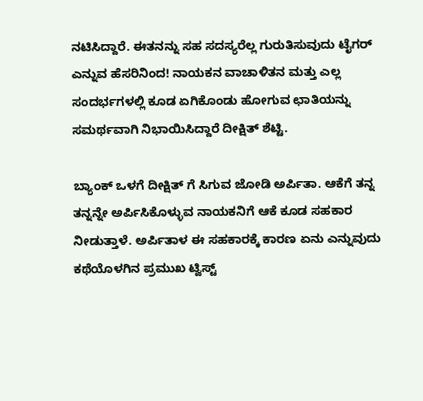ನಟಿಸಿದ್ದಾರೆ. ಈತನನ್ನು ಸಹ ಸದಸ್ಯರೆಲ್ಲ ಗುರುತಿಸುವುದು ಟೈಗರ್ ಎನ್ನುವ ಹೆಸರಿನಿಂದ! ನಾಯಕನ‌ ವಾಚಾಳಿತನ ಮತ್ತು ಎಲ್ಲ ಸಂದರ್ಭಗಳಲ್ಲಿ ‌ಕೂಡ‌ ಏಗಿಕೊಂಡು ಹೋಗುವ ಛಾತಿಯನ್ನು ಸಮರ್ಥವಾಗಿ ನಿಭಾಯಿಸಿದ್ದಾರೆ ದೀಕ್ಷಿತ್ ಶೆಟ್ಟಿ.

ಬ್ಯಾಂಕ್ ಒಳಗೆ ದೀಕ್ಷಿತ್ ಗೆ ಸಿಗುವ ಜೋಡಿ ಅರ್ಪಿತಾ. ಆಕೆಗೆ ತನ್ನ ತನ್ನನ್ನೇ ಅರ್ಪಿಸಿಕೊಳ್ಳುವ ನಾಯಕನಿಗೆ ಆಕೆ ಕೂಡ ಸಹಕಾರ ನೀಡುತ್ತಾಳೆ. ಅರ್ಪಿತಾಳ ಈ ಸಹಕಾರಕ್ಕೆ ಕಾರಣ ಏನು ಎನ್ನುವುದು ಕಥೆಯೊಳಗಿನ ಪ್ರಮುಖ ಟ್ವಿಸ್ಟ್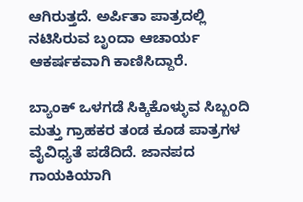ಆಗಿರುತ್ತದೆ. ಅರ್ಪಿತಾ ಪಾತ್ರದಲ್ಲಿ ನಟಿಸಿರುವ ಬೃಂದಾ ಆಚಾರ್ಯ ಆಕರ್ಷಕವಾಗಿ ಕಾಣಿಸಿದ್ದಾರೆ.

ಬ್ಯಾಂಕ್ ಒಳಗಡೆ ಸಿಕ್ಕಿಕೊಳ್ಳುವ ಸಿಬ್ಬಂದಿ ಮತ್ತು ಗ್ರಾಹಕರ ತಂಡ ಕೂಡ ಪಾತ್ರಗಳ‌ ವೈವಿಧ್ಯತೆ ಪಡೆದಿದೆ. ಜಾನಪದ ಗಾಯಕಿಯಾಗಿ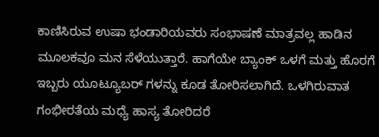ಕಾಣಿಸಿರುವ ಉಷಾ ಭಂಡಾರಿಯವರು ಸಂಭಾಷಣೆ ಮಾತ್ರವಲ್ಲ ಹಾಡಿನ‌ ಮೂಲಕವೂ‌ ಮನ ಸೆಳೆಯುತ್ತಾರೆ. ಹಾಗೆಯೇ ಬ್ಯಾಂಕ್ ಒಳಗೆ ಮತ್ತು ಹೊರಗೆ ಇಬ್ಬರು ಯೂಟ್ಯೂಬರ್ ಗಳನ್ನು ಕೂಡ ತೋರಿಸಲಾಗಿದೆ. ಒಳಗಿರುವಾತ ಗಂಭೀರತೆಯ ಮಧ್ಯೆ ಹಾಸ್ಯ ತೋರಿದರೆ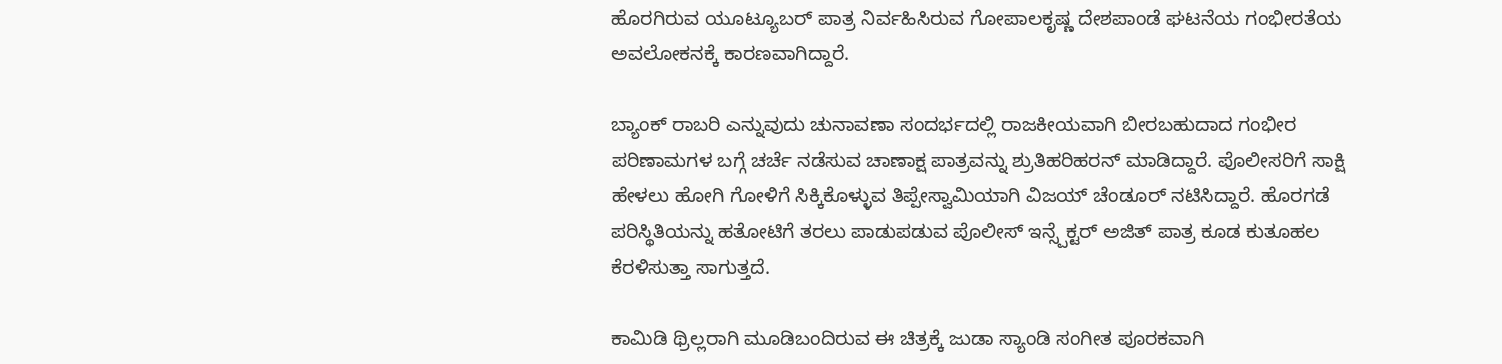ಹೊರಗಿರುವ ಯೂಟ್ಯೂಬರ್ ಪಾತ್ರ ನಿರ್ವಹಿಸಿರುವ ಗೋಪಾಲಕೃಷ್ಣ ದೇಶಪಾಂಡೆ ಘಟನೆಯ ಗಂಭೀರತೆಯ ಅವಲೋಕನಕ್ಕೆ ಕಾರಣವಾಗಿದ್ದಾರೆ.

ಬ್ಯಾಂಕ್ ರಾಬರಿ ಎನ್ನುವುದು ಚುನಾವಣಾ ಸಂದರ್ಭದಲ್ಲಿ ರಾಜಕೀಯವಾಗಿ ಬೀರಬಹುದಾದ ಗಂಭೀರ ಪರಿಣಾಮಗಳ ಬಗ್ಗೆ ಚರ್ಚೆ ನಡೆಸುವ ಚಾಣಾಕ್ಷ ಪಾತ್ರವನ್ನು ಶ್ರುತಿಹರಿಹರನ್ ಮಾಡಿದ್ದಾರೆ. ಪೊಲೀಸರಿಗೆ ಸಾಕ್ಷಿ ಹೇಳಲು ಹೋಗಿ ಗೋಳಿಗೆ ಸಿಕ್ಕಿಕೊಳ್ಳುವ ತಿಪ್ಪೇಸ್ವಾಮಿಯಾಗಿ ವಿಜಯ್ ಚೆಂಡೂರ್ ನಟಿಸಿದ್ದಾರೆ. ಹೊರಗಡೆ ಪರಿಸ್ಥಿತಿಯನ್ನು ಹತೋಟಿಗೆ ತರಲು ಪಾಡುಪಡುವ ಪೊಲೀಸ್ ಇನ್ಸ್ಪೆಕ್ಟರ್ ಅಜಿತ್ ಪಾತ್ರ ಕೂಡ ಕುತೂಹಲ ಕೆರಳಿಸುತ್ತಾ ಸಾಗುತ್ತದೆ.

ಕಾಮಿಡಿ ಥ್ರಿಲ್ಲರಾಗಿ ಮೂಡಿ‌ಬಂದಿರುವ ಈ ಚಿತ್ರಕ್ಕೆ ಜುಡಾ ಸ್ಯಾಂಡಿ‌‌ ಸಂಗೀತ ಪೂರಕವಾಗಿ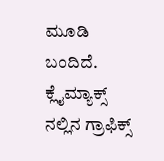ಮೂಡಿ ಬಂದಿದೆ. ಕ್ಲೈಮ್ಯಾಕ್ಸ್ ನಲ್ಲಿನ ಗ್ರಾಫಿಕ್ಸ್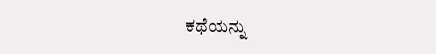ಕಥೆಯನ್ನು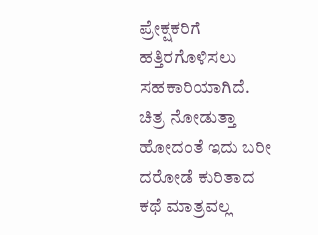ಪ್ರೇಕ್ಷಕರಿಗೆ ಹತ್ತಿರಗೊಳಿಸಲು ಸಹಕಾರಿಯಾಗಿದೆ. ಚಿತ್ರ ನೋಡುತ್ತಾ ಹೋದಂತೆ ಇದು ಬರೀ ದರೋಡೆ ಕುರಿತಾದ ಕಥೆ ಮಾತ್ರವಲ್ಲ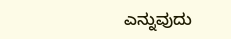ಎನ್ನುವುದು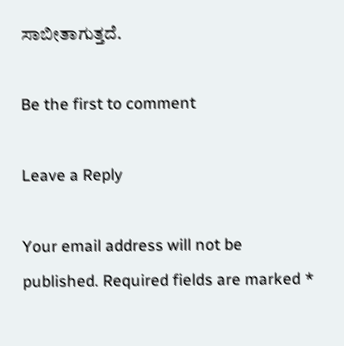ಸಾಬೀತಾಗುತ್ತದೆ.

Be the first to comment

Leave a Reply

Your email address will not be published. Required fields are marked *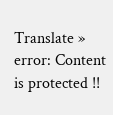Translate »
error: Content is protected !!